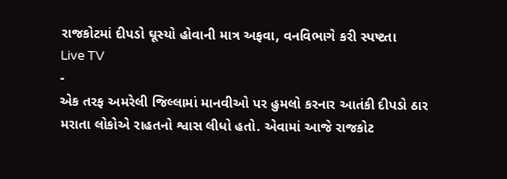રાજકોટમાં દીપડો ઘૂસ્યો હોવાની માત્ર અફવા, વનવિભાગે કરી સ્પષ્ટતા
Live TV
-
એક તરફ અમરેલી જિલ્લામાં માનવીઓ પર હુમલો કરનાર આતંકી દીપડો ઠાર મરાતા લોકોએ રાહતનો શ્વાસ લીધો હતો. એવામાં આજે રાજકોટ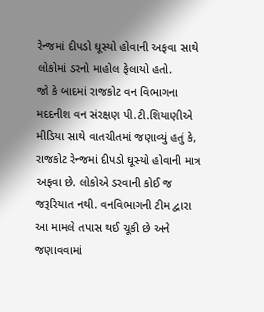રેન્જમાં દીપડો ઘૂસ્યો હોવાની અફવા સાથે લોકોમાં ડરનો માહોલ ફેલાયો હતો.
જો કે બાદમાં રાજકોટ વન વિભાગના મદદનીશ વન સંરક્ષણ પી.ટી.શિયાણીએ મીડિયા સાથે વાતચીતમાં જણાવ્યું હતું કે, રાજકોટ રેન્જમાં દીપડો ઘૂસ્યો હોવાની માત્ર અફવા છે. લોકોએ ડરવાની કોઈ જ જરૂરિયાત નથી. વનવિભાગની ટીમ દ્વારા આ મામલે તપાસ થઈ ચૂકી છે અને જણાવવામાં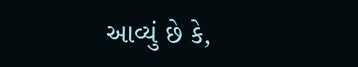આવ્યું છે કે,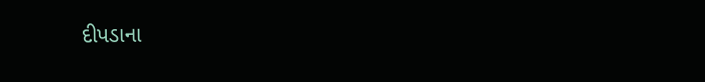દીપડાના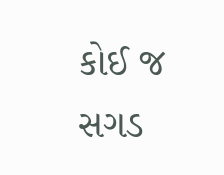કોઈ જ સગડ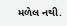મળેલ નથી.